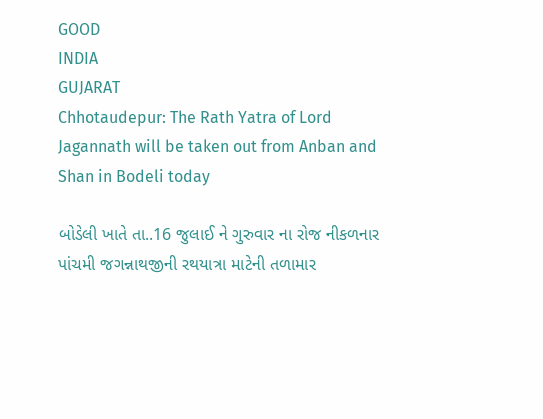GOOD
INDIA
GUJARAT
Chhotaudepur: The Rath Yatra of Lord Jagannath will be taken out from Anban and Shan in Bodeli today

બોડેલી ખાતે તા..16 જુલાઈ ને ગુરુવાર ના રોજ નીકળનાર પાંચમી જગન્નાથજીની રથયાત્રા માટેની તળામાર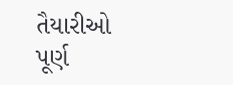તૈયારીઓ પૂર્ણ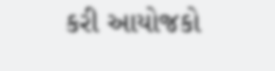કરી આયોજકો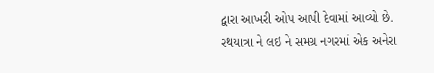દ્વારા આખરી ઓપ આપી દેવામાં આવ્યો છે. રથયાત્રા ને લઇ ને સમગ્ર નગરમાં એક અનેરા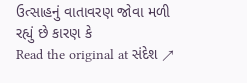ઉત્સાહનું વાતાવરણ જોવા મળી રહ્યું છે કારણ કે
Read the original at સંદેશ ↗